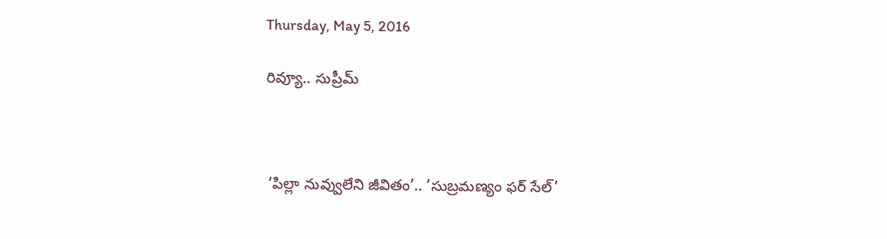Thursday, May 5, 2016

రివ్యూ.. సుప్రీమ్‌



 ‘పిల్లా నువ్వులేని జీవితం’.. ‘సుబ్రమణ్యం ఫర్‌ సేల్‌’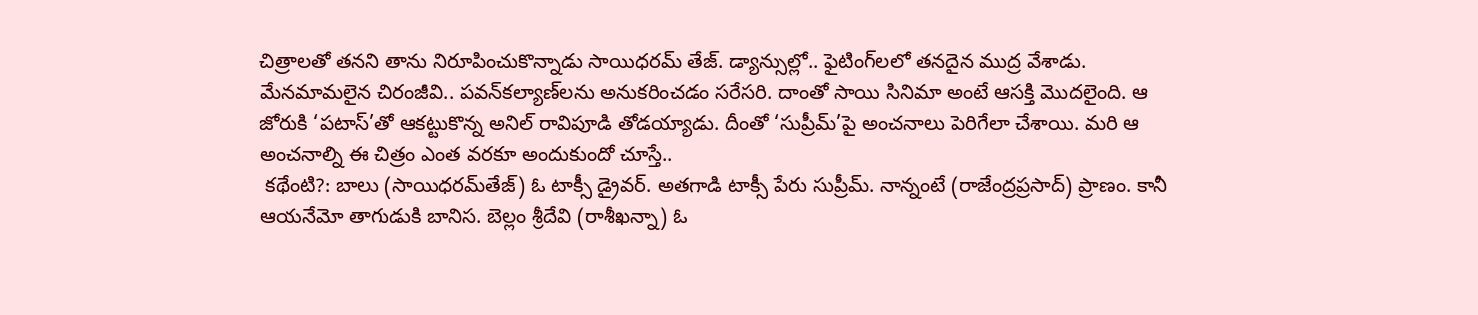చిత్రాలతో తనని తాను నిరూపించుకొన్నాడు సాయిధరమ్‌ తేజ్‌. డ్యాన్సుల్లో.. ఫైటింగ్‌లలో తనదైన ముద్ర వేశాడు. మేనమామలైన చిరంజీవి.. పవన్‌కల్యాణ్‌లను అనుకరించడం సరేసరి. దాంతో సాయి సినిమా అంటే ఆసక్తి మొదలైంది. ఆ జోరుకి ‘పటాస్‌’తో ఆకట్టుకొన్న అనిల్‌ రావిపూడి తోడయ్యాడు. దీంతో ‘సుప్రీమ్‌’పై అంచనాలు పెరిగేలా చేశాయి. మరి ఆ అంచనాల్ని ఈ చిత్రం ఎంత వరకూ అందుకుందో చూస్తే..
 కథేంటి?: బాలు (సాయిధరమ్‌తేజ్‌) ఓ టాక్సీ డ్రైవర్‌. అతగాడి టాక్సీ పేరు సుప్రీమ్‌. నాన్నంటే (రాజేంద్రప్రసాద్‌) ప్రాణం. కానీ ఆయనేమో తాగుడుకి బానిస. బెల్లం శ్రీదేవి (రాశీఖన్నా) ఓ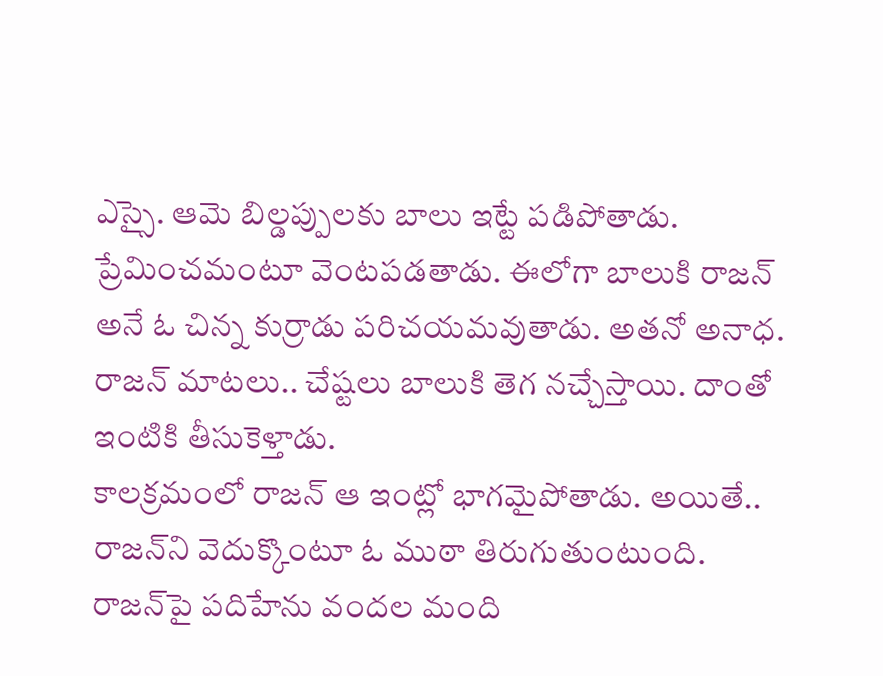ఎస్సై. ఆమె బిల్డప్పులకు బాలు ఇట్టే పడిపోతాడు. ప్రేమించమంటూ వెంటపడతాడు. ఈలోగా బాలుకి రాజన్‌ అనే ఓ చిన్న కుర్రాడు పరిచయమవుతాడు. అతనో అనాధ. రాజన్‌ మాటలు.. చేష్టలు బాలుకి తెగ నచ్చేస్తాయి. దాంతో ఇంటికి తీసుకెళ్తాడు.
కాలక్రమంలో రాజన్‌ ఆ ఇంట్లో భాగమైపోతాడు. అయితే.. రాజన్‌ని వెదుక్కొంటూ ఓ ముఠా తిరుగుతుంటుంది. రాజన్‌పై పదిహేను వందల మంది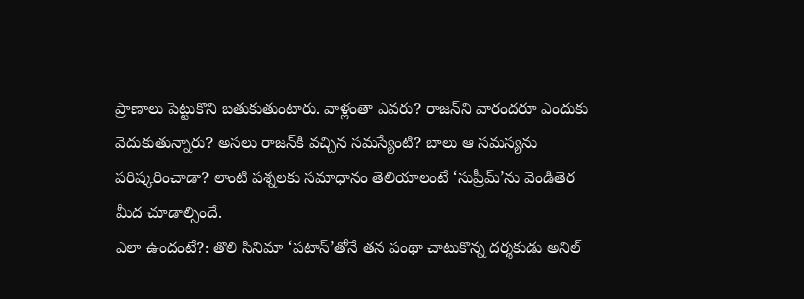ప్రాణాలు పెట్టుకొని బతుకుతుంటారు. వాళ్లంతా ఎవరు? రాజన్‌ని వారందరూ ఎందుకు వెదుకుతున్నారు? అసలు రాజన్‌కి వచ్చిన సమస్యేంటి? బాలు ఆ సమస్యను పరిష్కరించాడా? లాంటి పశ్నలకు సమాధానం తెలియాలంటే ‘సుప్రీమ్‌’ను వెండితెర మీద చూడాల్సిందే.
ఎలా ఉందంటే?: తొలి సినిమా ‘పటాస్‌’తోనే తన పంథా చాటుకొన్న దర్శకుడు అనిల్‌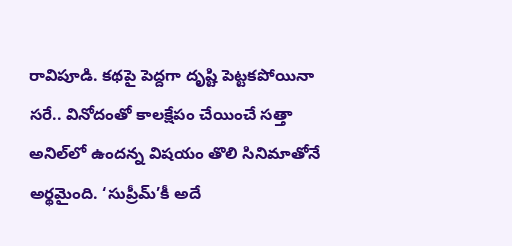రావిపూడి. కథపై పెద్దగా దృష్టి పెట్టకపోయినా సరే.. వినోదంతో కాలక్షేపం చేయించే సత్తా అనిల్‌లో ఉందన్న విషయం తొలి సినిమాతోనే అర్థమైంది. ‘సుప్రీమ్‌’కీ అదే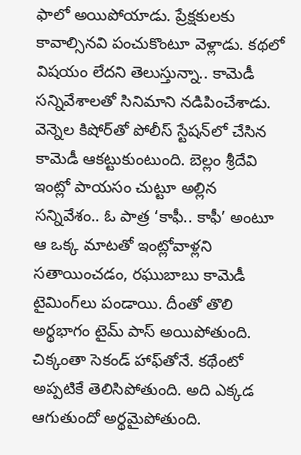ఫాలో అయిపోయాడు. ప్రేక్షకులకు కావాల్సినవి పంచుకొంటూ వెళ్లాడు. కథలో విషయం లేదని తెలుస్తున్నా.. కామెడీ సన్నివేశాలతో సినిమాని నడిపించేశాడు.
వెన్నెల కిషోర్‌తో పోలీస్‌ స్టేషన్‌లో చేసిన కామెడీ ఆకట్టుకుంటుంది. బెల్లం శ్రీదేవి ఇంట్లో పాయసం చుట్టూ అల్లిన సన్నివేశం.. ఓ పాత్ర ‘కాఫీ.. కాఫీ’ అంటూ ఆ ఒక్క మాటతో ఇంట్లోవాళ్లని సతాయించడం, రఘుబాబు కామెడీ టైమింగ్‌లు పండాయి. దీంతో తొలి అర్థభాగం టైమ్‌ పాస్‌ అయిపోతుంది.
చిక్కంతా సెకండ్‌ హాఫ్‌తోనే. కథేంటో అప్పటికే తెలిసిపోతుంది. అది ఎక్కడ ఆగుతుందో అర్థమైపోతుంది.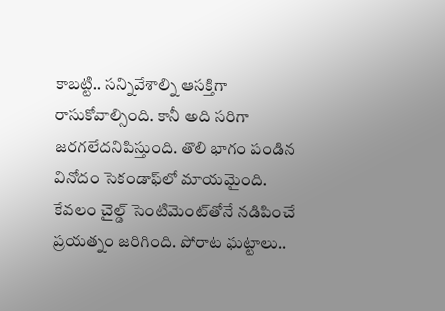కాబట్టి.. సన్నివేశాల్ని ఆసక్తిగా రాసుకోవాల్సింది. కానీ అది సరిగా జరగలేదనిపిస్తుంది. తొలి భాగం పండిన వినోదం సెకండాఫ్‌లో మాయమైంది. కేవలం చైల్డ్‌ సెంటిమెంట్‌తోనే నడిపించే ప్రయత్నం జరిగింది. పోరాట ఘట్టాలు..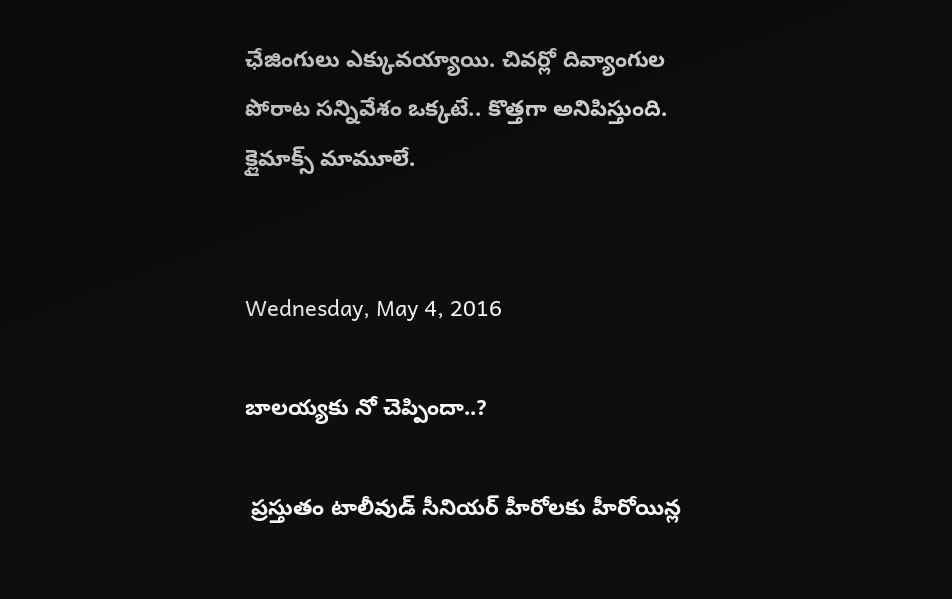ఛేజింగులు ఎక్కువయ్యాయి. చివర్లో దివ్యాంగుల పోరాట సన్నివేశం ఒక్కటే.. కొత్తగా అనిపిస్తుంది. క్లైమాక్స్‌ మామూలే.


Wednesday, May 4, 2016

బాలయ్యకు నో చెప్పిందా..?

 ప్రస్తుతం టాలీవుడ్ సీనియర్ హీరోలకు హీరోయిన్ల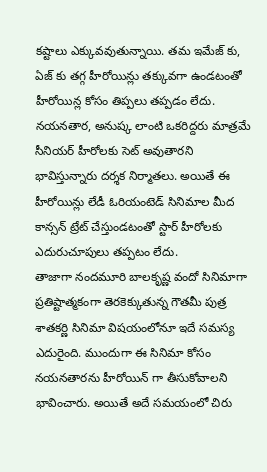కష్టాలు ఎక్కువవుతున్నాయి. తమ ఇమేజ్ కు, ఏజ్ కు తగ్గ హీరోయిన్లు తక్కువగా ఉండటంతో హీరోయిన్ల కోసం తిప్పలు తప్పడం లేదు. నయనతార, అనుష్క లాంటి ఒకరిద్దరు మాత్రమే సీనియర్ హీరోలకు సెట్ అవుతారని భావిస్తున్నారు దర్శక నిర్మాతలు. అయితే ఈ హీరోయిన్లు లేడీ ఓరియంటెడ్ సినిమాల మీద కాన్సన్ ట్రేట్ చేస్తుండటంతో స్టార్ హీరోలకు ఎదురుచూపులు తప్పటం లేదు.
తాజాగా నందమూరి బాలకృష్ణ వందో సినిమాగా ప్రతిష్టాత్మకంగా తెరకెక్కుతున్న గౌతమీ పుత్ర శాతకర్ణి సినిమా విషయంలోనూ ఇదే సమస్య ఎదురైంది. ముందుగా ఈ సినిమా కోసం నయనతారను హీరోయిన్ గా తీసుకోవాలని భావించారు. అయితే అదే సమయంలో చిరు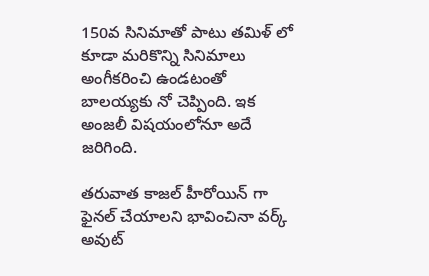150వ సినిమాతో పాటు తమిళ్ లో కూడా మరికొన్ని సినిమాలు అంగీకరించి ఉండటంతో బాలయ్యకు నో చెప్పింది. ఇక అంజలీ విషయంలోనూ అదే జరిగింది.

తరువాత కాజల్ హీరోయిన్ గా ఫైనల్ చేయాలని భావించినా వర్క్ అవుట్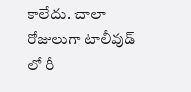కాలేదు. చాలా రోజులుగా టాలీవుడ్ లో రీ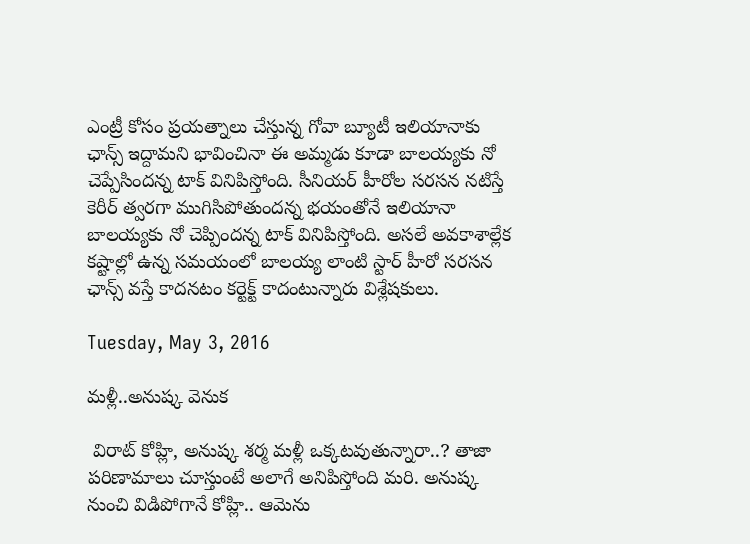ఎంట్రీ కోసం ప్రయత్నాలు చేస్తున్న గోవా బ్యూటీ ఇలియానాకు ఛాన్స్ ఇద్దామని భావించినా ఈ అమ్మడు కూడా బాలయ్యకు నో చెప్పేసిందన్న టాక్ వినిపిస్తోంది. సీనియర్ హీరోల సరసన నటిస్తే కెరీర్ త్వరగా ముగిసిపోతుందన్న భయంతోనే ఇలియానా బాలయ్యకు నో చెప్పిందన్న టాక్ వినిపిస్తోంది. అసలే అవకాశాల్లేక కష్టాల్లో ఉన్న సమయంలో బాలయ్య లాంటి స్టార్ హీరో సరసన ఛాన్స్ వస్తే కాదనటం కర్టెక్ట్ కాదంటున్నారు విశ్లేషకులు.

Tuesday, May 3, 2016

మళ్లీ..అనుష్క వెనుక

 విరాట్‌ కోహ్లి, అనుష్క శర్మ మళ్లీ ఒక్కటవుతున్నారా..? తాజా పరిణామాలు చూస్తుంటే అలాగే అనిపిస్తోంది మరి. అనుష్క నుంచి విడిపోగానే కోహ్లి.. ఆమెను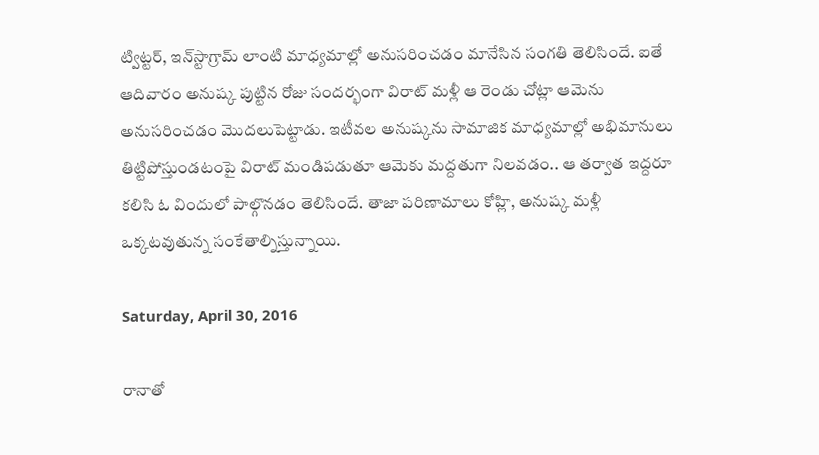ట్విట్టర్‌, ఇన్‌స్టాగ్రామ్‌ లాంటి మాధ్యమాల్లో అనుసరించడం మానేసిన సంగతి తెలిసిందే. ఐతే ఆదివారం అనుష్క పుట్టిన రోజు సందర్భంగా విరాట్‌ మళ్లీ ఆ రెండు చోట్లా ఆమెను అనుసరించడం మొదలుపెట్టాడు. ఇటీవల అనుష్కను సామాజిక మాధ్యమాల్లో అభిమానులు తిట్టిపోస్తుండటంపై విరాట్‌ మండిపడుతూ ఆమెకు మద్దతుగా నిలవడం.. ఆ తర్వాత ఇద్దరూ కలిసి ఓ విందులో పాల్గొనడం తెలిసిందే. తాజా పరిణామాలు కోహ్లి, అనుష్క మళ్లీ ఒక్కటవుతున్న సంకేతాల్నిస్తున్నాయి.

Saturday, April 30, 2016

రానాతో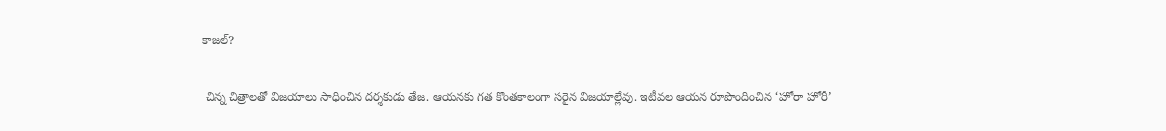కాజల్‌?

 చిన్న చిత్రాలతో విజయాలు సాధించిన దర్శకుడు తేజ. ఆయనకు గత కొంతకాలంగా సరైన విజయాల్లేవు. ఇటీవల ఆయన రూపొందించిన ‘హోరా హోరీ’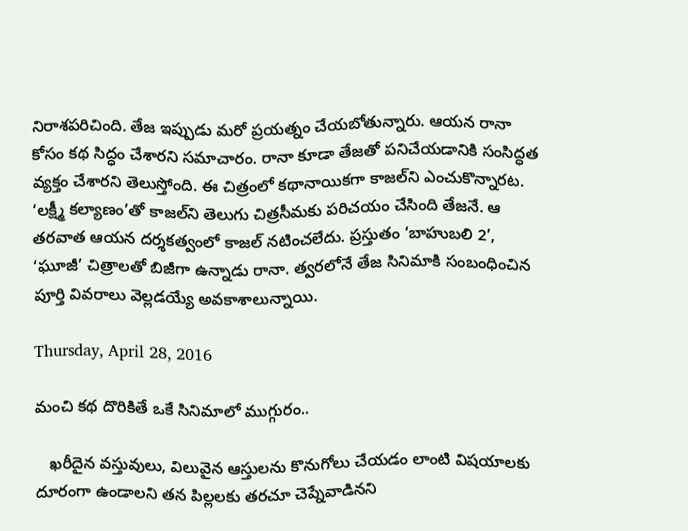నిరాశపరిచింది. తేజ ఇప్పుడు మరో ప్రయత్నం చేయబోతున్నారు. ఆయన రానా కోసం కథ సిద్ధం చేశారని సమాచారం. రానా కూడా తేజతో పనిచేయడానికి సంసిద్ధత వ్యక్తం చేశారని తెలుస్తోంది. ఈ చిత్రంలో కథానాయికగా కాజల్‌ని ఎంచుకొన్నారట. ‘లక్ష్మీ కల్యాణం’తో కాజల్‌ని తెలుగు చిత్రసీమకు పరిచయం చేసింది తేజనే. ఆ తరవాత ఆయన దర్శకత్వంలో కాజల్‌ నటించలేదు. ప్రస్తుతం ‘బాహుబలి 2’, ‘ఘూజీ’ చిత్రాలతో బిజీగా ఉన్నాడు రానా. త్వరలోనే తేజ సినిమాకి సంబంధించిన పూర్తి వివరాలు వెల్లడయ్యే అవకాశాలున్నాయి.

Thursday, April 28, 2016

మంచి కథ దొరికితే ఒకే సినిమాలో ముగ్గురం..

   ఖరీదైన వస్తువులు, విలువైన ఆస్తులను కొనుగోలు చేయడం లాంటి విషయాలకు దూరంగా ఉండాలని తన పిల్లలకు తరచూ చెప్నేవాడినని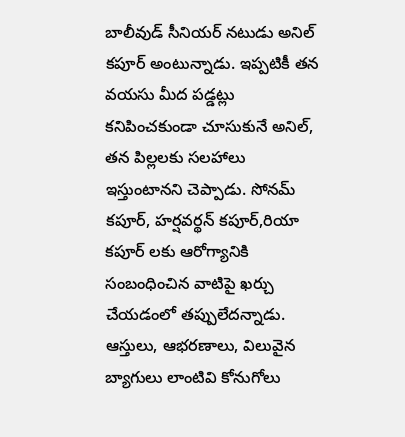బాలీవుడ్ సీనియర్ నటుడు అనిల్ కపూర్ అంటున్నాడు. ఇప్పటికీ తన వయసు మీద పడ్డట్లు కనిపించకుండా చూసుకునే అనిల్, తన పిల్లలకు సలహాలు ఇస్తుంటానని చెప్పాడు. సోనమ్ కపూర్, హర్షవర్థన్ కపూర్,రియా కపూర్ లకు ఆరోగ్యానికి సంబంధించిన వాటిపై ఖర్చు చేయడంలో తప్పులేదన్నాడు. ఆస్తులు, ఆభరణాలు, విలువైన బ్యాగులు లాంటివి కోనుగోలు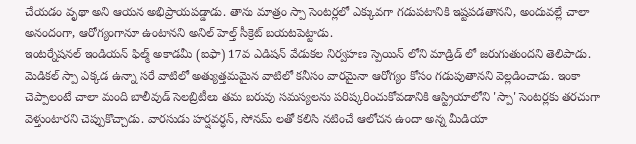చేయడం వృథా అని ఆయన అభిప్రాయపడ్డాడు. తాను మాత్రం స్పా సెంటర్లలో ఎక్కువగా గడుపటానికి ఇష్టపడతానని, అందువల్లే చాలా అనందంగా, ఆరోగ్యంగానూ ఉంటానని అనిల్ హెల్త్ సీక్రెట్ బయటపెట్టాడు.
ఇంటర్నేషనల్ ఇండియన్ ఫిల్మ్ అకాడమీ (ఐఫా) 17వ ఎడిషన్ వేడుకల నిర్వహణ స్పెయిన్ లోని మాడ్రిడ్ లో జరుగుతుందని తెలిపాడు. మెడికల్ స్పా ఎక్కడ ఉన్నా సరే వాటిలో అత్యుత్తమమైన వాటిలో కనీసం వారమైనా ఆరోగ్యం కోసం గడుపుతానని వెల్లడించాడు. ఇంకా చెప్పాలంటే చాలా మంది బాలీవుడ్ సెలబ్రిటీలు తమ బరువు సమస్యలను పరిష్కరించుకోవడానికి ఆస్ట్రియాలోని 'స్పా' సెంటర్లకు తరచుగా వెళ్తుంటారని చెప్పుకొచ్చాడు. వారసుడు హర్షవర్ధన్, సోనమ్ లతో కలిసి నటించే ఆలోచన ఉందా అన్న మీడియా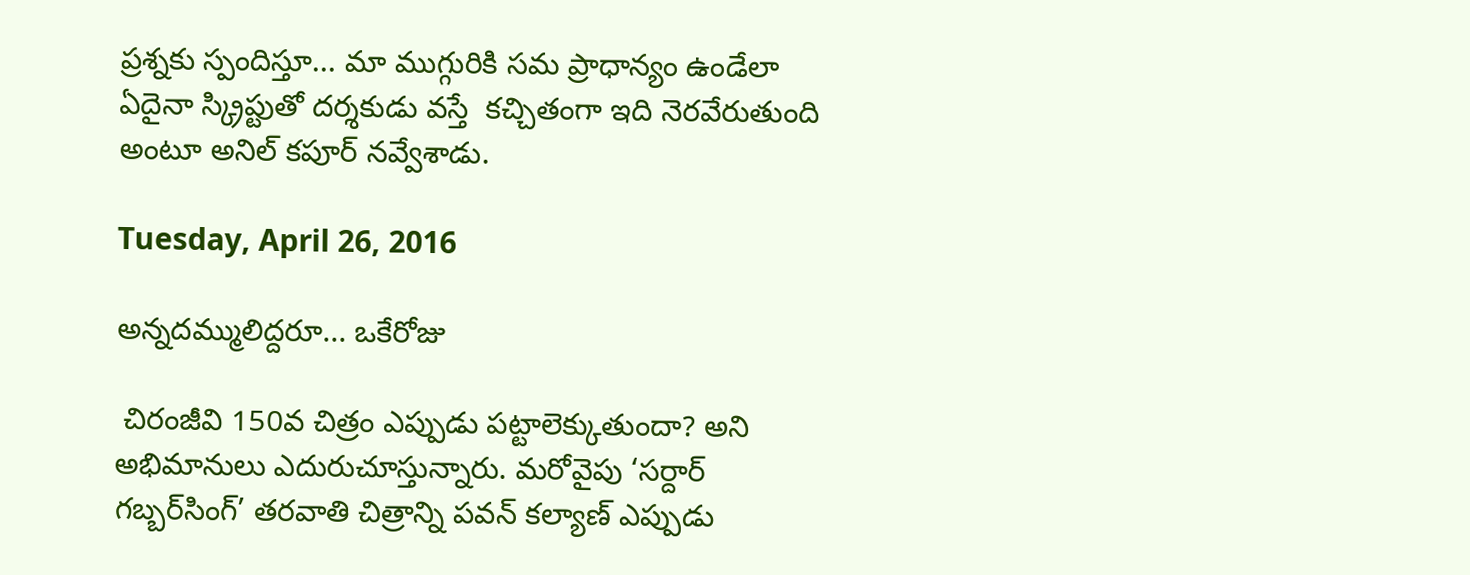ప్రశ్నకు స్పందిస్తూ... మా ముగ్గురికి సమ ప్రాధాన్యం ఉండేలా ఏదైనా స్క్రిప్టుతో దర్శకుడు వస్తే  కచ్చితంగా ఇది నెరవేరుతుంది అంటూ అనిల్ కపూర్ నవ్వేశాడు.

Tuesday, April 26, 2016

అన్నదమ్ములిద్దరూ... ఒకేరోజు

 చిరంజీవి 150వ చిత్రం ఎప్పుడు పట్టాలెక్కుతుందా? అని అభిమానులు ఎదురుచూస్తున్నారు. మరోవైపు ‘సర్దార్‌ గబ్బర్‌సింగ్‌’ తరవాతి చిత్రాన్ని పవన్‌ కల్యాణ్‌ ఎప్పుడు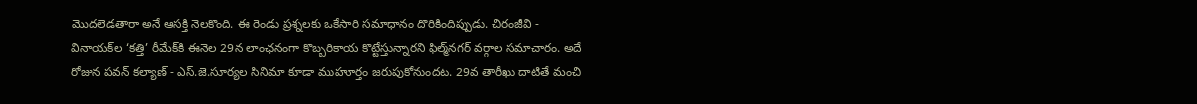మొదలెడతారా అనే ఆసక్తి నెలకొంది. ఈ రెండు ప్రశ్నలకు ఒకేసారి సమాధానం దొరికిందిప్పుడు. చిరంజీవి - వినాయక్‌ల ‘కత్తి’ రీమేక్‌కి ఈనెల 29న లాంఛనంగా కొబ్బరికాయ కొట్టేస్తున్నారని ఫిల్మ్‌నగర్‌ వర్గాల సమాచారం. అదే రోజున పవన్‌ కల్యాణ్‌ - ఎస్‌.జె.సూర్యల సినిమా కూడా ముహూర్తం జరుపుకోనుందట. 29వ తారీఖు దాటితే మంచి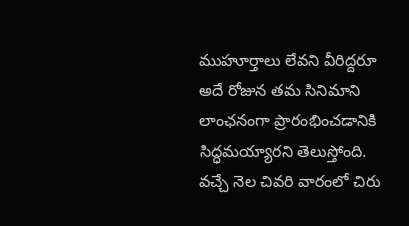ముహూర్తాలు లేవని వీరిద్దరూ అదే రోజున తమ సినిమాని లాంఛనంగా ప్రారంభించడానికి సిద్ధమయ్యారని తెలుస్తోంది. వచ్చే నెల చివరి వారంలో చిరు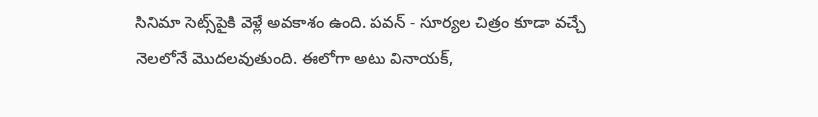సినిమా సెట్స్‌పైకి వెళ్లే అవకాశం ఉంది. పవన్‌ - సూర్యల చిత్రం కూడా వచ్చే నెలలోనే మొదలవుతుంది. ఈలోగా అటు వినాయక్‌,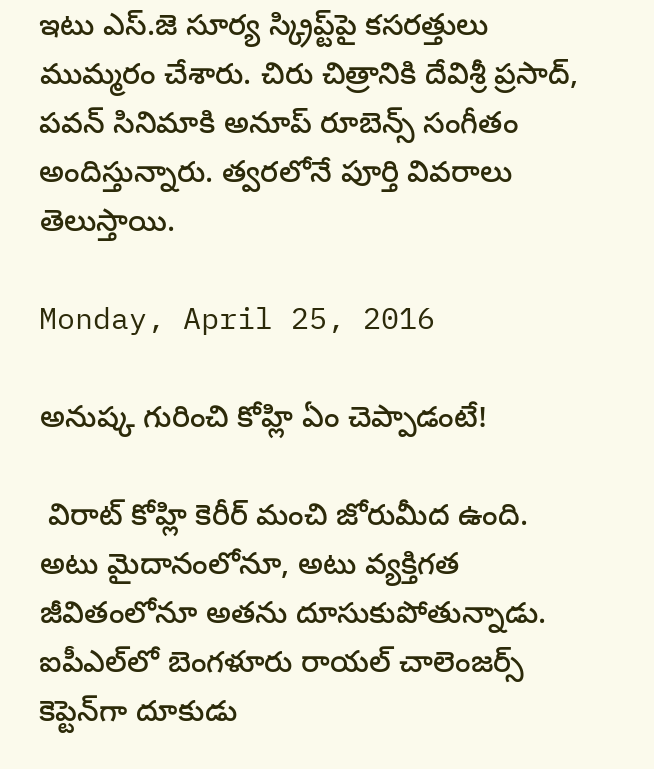ఇటు ఎస్‌.జె సూర్య స్క్రిప్ట్‌పై కసరత్తులు ముమ్మరం చేశారు. చిరు చిత్రానికి దేవిశ్రీ ప్రసాద్‌, పవన్‌ సినిమాకి అనూప్‌ రూబెన్స్‌ సంగీతం అందిస్తున్నారు. త్వరలోనే పూర్తి వివరాలు తెలుస్తాయి.

Monday, April 25, 2016

అనుష్క గురించి కోహ్లి ఏం చెప్పాడంటే!

 విరాట్‌ కోహ్లి కెరీర్‌ మంచి జోరుమీద ఉంది. అటు మైదానంలోనూ, అటు వ్యక్తిగత జీవితంలోనూ అతను దూసుకుపోతున్నాడు. ఐపీఎల్‌లో బెంగళూరు రాయల్‌ చాలెంజర్స్‌ కెప్టెన్‌గా దూకుడు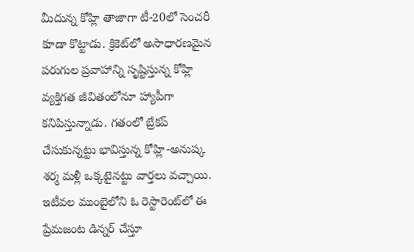మీదున్న కోహ్లి తాజాగా టీ-20లో సెంచరీ కూడా కొట్టాడు. క్రికెట్‌లో అసాధారణమైన పరుగుల ప్రవాహాన్ని సృష్టిస్తున్న కోహ్లి వ్యక్తిగత జీవితంలోనూ హ్యాపీగా కనిపిస్తున్నాడు. గతంలో బ్రేకప్‌ చేసుకున్నట్టు భావిస్తున్న కోహ్లి-అనుష్క శర్మ మళ్లీ ఒక్కటైనట్టు వార్తలు వచ్చాయి. ఇటీవల ముంబైలోని ఓ రెస్టారెంట్‌లో ఈ ప్రేమజంట డిన్నర్ చేస్తూ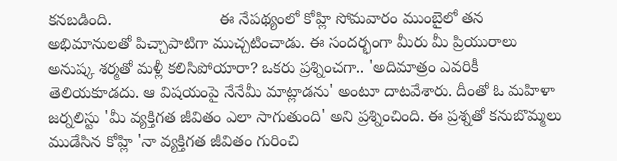కనబడింది.                        ఈ నేపథ్యంలో కోహ్లి సోమవారం ముంబైలో తన అభిమానులతో పిచ్చాపాటిగా ముచ్చటించాడు. ఈ సందర్భంగా మీరు మీ ప్రియురాలు అనుష్క శర్మతో మళ్లీ కలిసిపోయారా? ఒకరు ప్రశ్నించగా.. 'అదిమాత్రం ఎవరికీ తెలియకూడదు. ఆ విషయంపై నేనేమీ మాట్లాడను' అంటూ దాటవేశారు. దీంతో ఓ మహిళా జర్నలిస్టు 'మీ వ్యక్తిగత జీవితం ఎలా సాగుతుంది' అని ప్రశ్నించింది. ఈ ప్రశ్నతో కనుబొమ్మలు ముడేసిన కోహ్లి 'నా వ్యక్తిగత జీవితం గురించి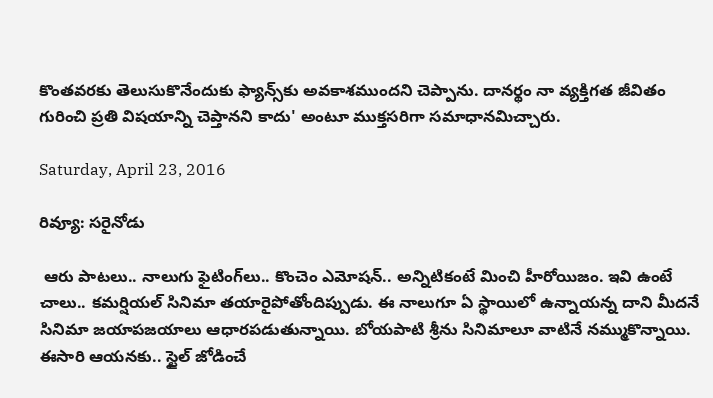కొంతవరకు తెలుసుకొనేందుకు ఫ్యాన్స్‌కు అవకాశముందని చెప్పాను. దానర్థం నా వ్యక్తిగత జీవితం గురించి ప్రతి విషయాన్ని చెప్తానని కాదు' అంటూ ముక్తసరిగా సమాధానమిచ్చారు.

Saturday, April 23, 2016

రివ్యూ: సరైనోడు

 ఆరు పాటలు.. నాలుగు ఫైటింగ్‌లు.. కొంచెం ఎమోషన్‌.. అన్నిటికంటే మించి హీరోయిజం. ఇవి ఉంటే చాలు.. కమర్షియల్‌ సినిమా తయారైపోతోందిప్పుడు. ఈ నాలుగూ ఏ స్థాయిలో ఉన్నాయన్న దాని మీదనే సినిమా జయాపజయాలు ఆధారపడుతున్నాయి. బోయపాటి శ్రీను సినిమాలూ వాటినే నమ్ముకొన్నాయి. ఈసారి ఆయనకు.. స్టైల్‌ జోడించే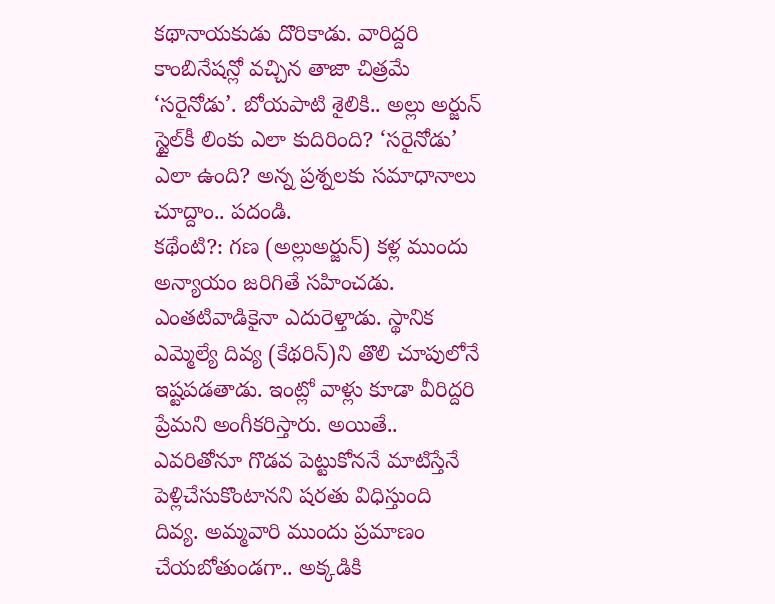కథానాయకుడు దొరికాడు. వారిద్దరి కాంబినేషన్లో వచ్చిన తాజా చిత్రమే ‘సరైనోడు’. బోయపాటి శైలికి.. అల్లు అర్జున్‌ స్టైల్‌కీ లింకు ఎలా కుదిరింది? ‘సరైనోడు’ ఎలా ఉంది? అన్న ప్రశ్నలకు సమాధానాలు చూద్దాం.. పదండి.
కథేంటి?: గణ (అల్లుఅర్జున్‌) కళ్ల ముందు అన్యాయం జరిగితే సహించడు. ఎంతటివాడికైనా ఎదురెళ్తాడు. స్థానిక ఎమ్మెల్యే దివ్య (కేథరిన్‌)ని తొలి చూపులోనే ఇష్టపడతాడు. ఇంట్లో వాళ్లు కూడా వీరిద్దరి ప్రేమని అంగీకరిస్తారు. అయితే.. ఎవరితోనూ గొడవ పెట్టుకోననే మాటిస్తేనే పెళ్లిచేసుకొంటానని షరతు విధిస్తుంది దివ్య. అమ్మవారి ముందు ప్రమాణం చేయబోతుండగా.. అక్కడికి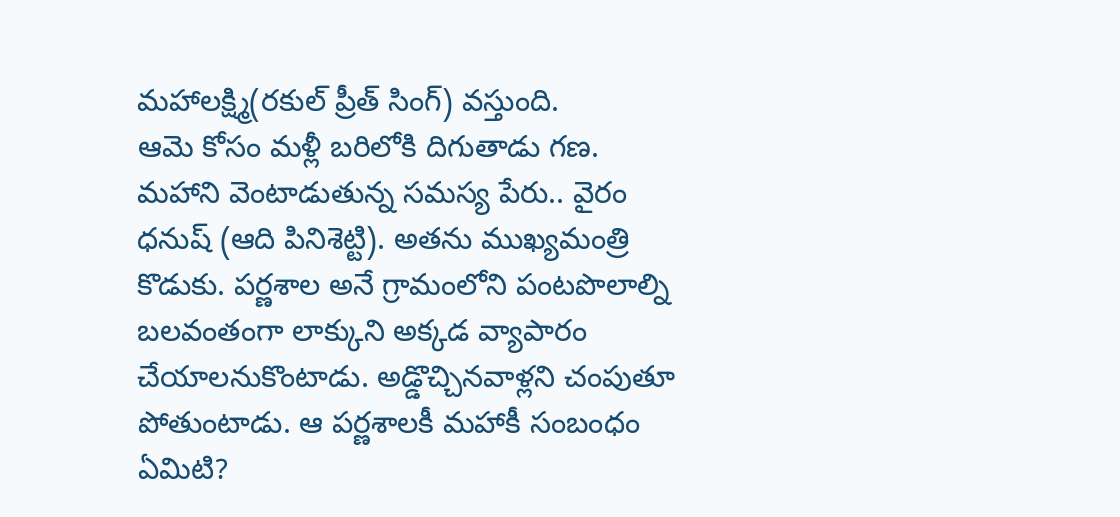మహాలక్ష్మి(రకుల్‌ ప్రీత్‌ సింగ్‌) వస్తుంది.
ఆమె కోసం మళ్లీ బరిలోకి దిగుతాడు గణ. మహాని వెంటాడుతున్న సమస్య పేరు.. వైరం ధనుష్‌ (ఆది పినిశెట్టి). అతను ముఖ్యమంత్రి కొడుకు. పర్ణశాల అనే గ్రామంలోని పంటపొలాల్ని బలవంతంగా లాక్కుని అక్కడ వ్యాపారం చేయాలనుకొంటాడు. అడ్డొచ్చినవాళ్లని చంపుతూ పోతుంటాడు. ఆ పర్ణశాలకీ మహాకీ సంబంధం ఏమిటి?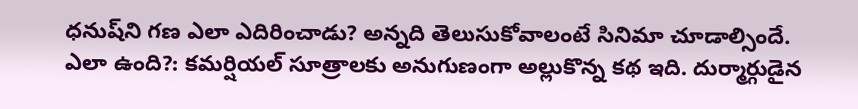ధనుష్‌ని గణ ఎలా ఎదిరించాడు? అన్నది తెలుసుకోవాలంటే సినిమా చూడాల్సిందే.
ఎలా ఉంది?: కమర్షియల్‌ సూత్రాలకు అనుగుణంగా అల్లుకొన్న కథ ఇది. దుర్మార్గుడైన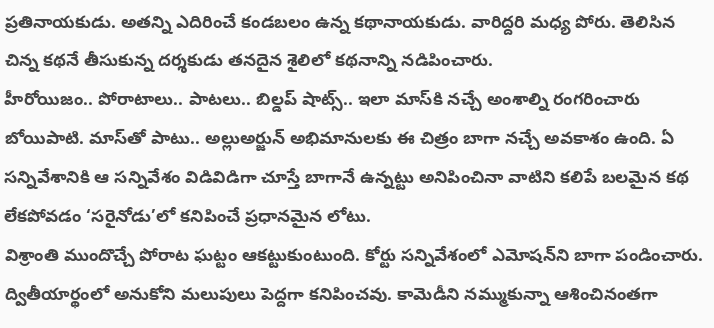ప్రతినాయకుడు. అతన్ని ఎదిరించే కండబలం ఉన్న కథానాయకుడు. వారిద్దరి మధ్య పోరు. తెలిసిన చిన్న కథనే తీసుకున్న దర్శకుడు తనదైన శైలిలో కథనాన్ని నడిపించారు.
హీరోయిజం.. పోరాటాలు.. పాటలు.. బిల్డప్‌ షాట్స్‌.. ఇలా మాస్‌కి నచ్చే అంశాల్ని రంగరించారు బోయిపాటి. మాస్‌తో పాటు.. అల్లుఅర్జున్‌ అభిమానులకు ఈ చిత్రం బాగా నచ్చే అవకాశం ఉంది. ఏ సన్నివేశానికి ఆ సన్నివేశం విడివిడిగా చూస్తే బాగానే ఉన్నట్టు అనిపించినా వాటిని కలిపే బలమైన కథ లేకపోవడం ‘సరైనోడు’లో కనిపించే ప్రధానమైన లోటు.
విశ్రాంతి ముందొచ్చే పోరాట ఘట్టం ఆకట్టుకుంటుంది. కోర్టు సన్నివేశంలో ఎమోషన్‌ని బాగా పండించారు. ద్వితీయార్థంలో అనుకోని మలుపులు పెద్దగా కనిపించవు. కామెడీని నమ్ముకున్నా ఆశించినంతగా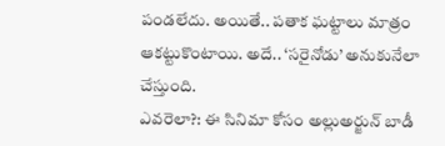పండలేదు. అయితే.. పతాక ఘట్టాలు మాత్రం ఆకట్టుకొంటాయి. అదే.. ‘సరైనోడు’ అనుకునేలా చేస్తుంది.
ఎవరెలా?: ఈ సినిమా కోసం అల్లుఅర్జున్‌ బాడీ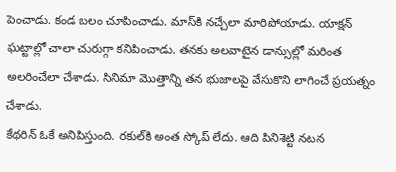పెంచాడు. కండ బలం చూపించాడు. మాస్‌కి నచ్చేలా మారిపోయాడు. యాక్షన్‌ ఘట్టాల్లో చాలా చురుగ్గా కనిపించాడు. తనకు అలవాటైన డాన్సుల్లో మరింత అలరించేలా చేశాడు. సినిమా మొత్తాన్ని తన భుజాలపై వేసుకొని లాగించే ప్రయత్నం చేశాడు.
కేథరిన్‌ ఓకే అనిపిస్తుంది. రకుల్‌కి అంత స్కోప్‌ లేదు. ఆది పినిశెట్టి నటన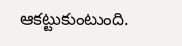ఆకట్టుకుంటుంది.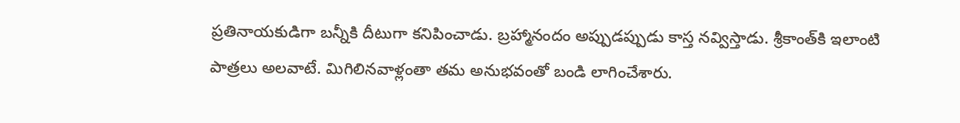ప్రతినాయకుడిగా బన్నీకి దీటుగా కనిపించాడు. బ్రహ్మానందం అప్పుడప్పుడు కాస్త నవ్విస్తాడు. శ్రీకాంత్‌కి ఇలాంటి పాత్రలు అలవాటే. మిగిలినవాళ్లంతా తమ అనుభవంతో బండి లాగించేశారు.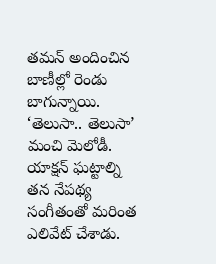తమన్‌ అందించిన బాణీల్లో రెండు బాగున్నాయి. ‘తెలుసా.. తెలుసా’ మంచి మెలోడీ. యాక్షన్‌ ఘట్టాల్ని తన నేపథ్య సంగీతంతో మరింత ఎలివేట్‌ చేశాడు.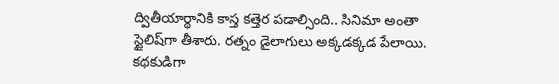ద్వితీయార్థానికి కాస్త కత్తెర పడాల్సింది.. సినిమా అంతా స్టైలిష్‌గా తీశారు. రత్నం డైలాగులు అక్కడక్కడ పేలాయి. కథకుడిగా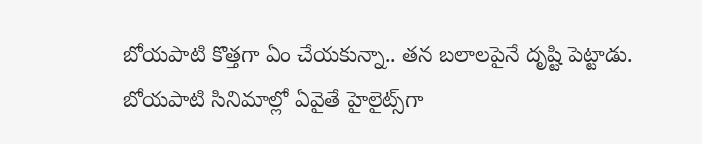బోయపాటి కొత్తగా ఏం చేయకున్నా.. తన బలాలపైనే దృష్టి పెట్టాడు. బోయపాటి సినిమాల్లో ఏవైతే హైలైట్స్‌గా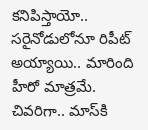కనిపిస్తాయో.. సరైనోడులోనూ రిపీట్‌ అయ్యాయి.. మారింది హీరో మాత్రమే.
చివరిగా.. మాస్‌కి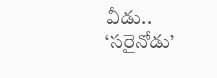వీడు.. ‘సరైనోడు’